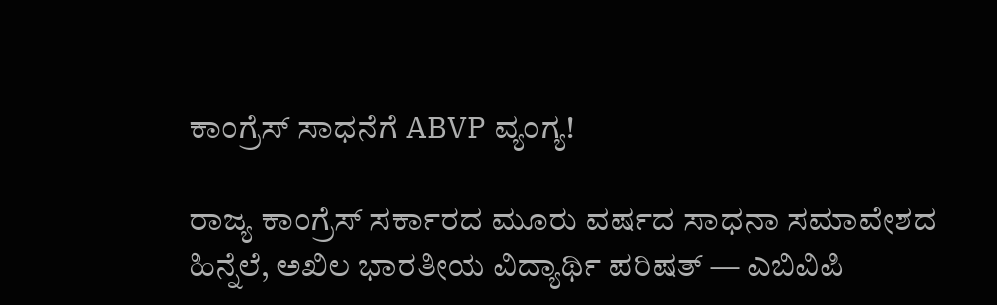ಕಾಂಗ್ರೆಸ್ ಸಾಧನೆಗೆ ABVP ವ್ಯಂಗ್ಯ!

ರಾಜ್ಯ ಕಾಂಗ್ರೆಸ್ ಸರ್ಕಾರದ ಮೂರು ವರ್ಷದ ಸಾಧನಾ ಸಮಾವೇಶದ ಹಿನ್ನೆಲೆ, ಅಖಿಲ ಭಾರತೀಯ ವಿದ್ಯಾರ್ಥಿ ಪರಿಷತ್ — ಎಬಿವಿಪಿ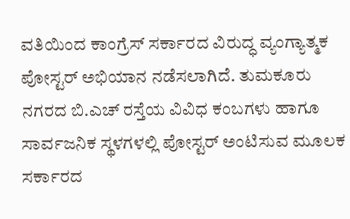ವತಿಯಿಂದ ಕಾಂಗ್ರೆಸ್ ಸರ್ಕಾರದ ವಿರುದ್ಧ ವ್ಯಂಗ್ಯಾತ್ಮಕ ಪೋಸ್ಟರ್ ಅಭಿಯಾನ ನಡೆಸಲಾಗಿದೆ. ತುಮಕೂರು ನಗರದ ಬಿ.ಎಚ್ ರಸ್ತೆಯ ವಿವಿಧ ಕಂಬಗಳು ಹಾಗೂ ಸಾರ್ವಜನಿಕ ಸ್ಥಳಗಳಲ್ಲಿ ಪೋಸ್ಟರ್ ಅಂಟಿಸುವ ಮೂಲಕ ಸರ್ಕಾರದ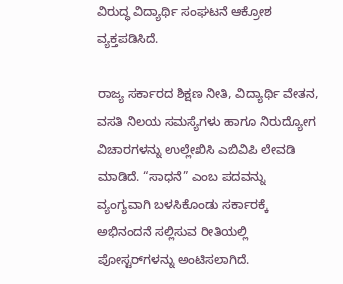ವಿರುದ್ಧ ವಿದ್ಯಾರ್ಥಿ ಸಂಘಟನೆ ಆಕ್ರೋಶ ವ್ಯಕ್ತಪಡಿಸಿದೆ.

ರಾಜ್ಯ ಸರ್ಕಾರದ ಶಿಕ್ಷಣ ನೀತಿ, ವಿದ್ಯಾರ್ಥಿ ವೇತನ, ವಸತಿ ನಿಲಯ ಸಮಸ್ಯೆಗಳು ಹಾಗೂ ನಿರುದ್ಯೋಗ ವಿಚಾರಗಳನ್ನು ಉಲ್ಲೇಖಿಸಿ ಎಬಿವಿಪಿ ಲೇವಡಿ ಮಾಡಿದೆ. “ಸಾಧನೆ” ಎಂಬ ಪದವನ್ನು ವ್ಯಂಗ್ಯವಾಗಿ ಬಳಸಿಕೊಂಡು ಸರ್ಕಾರಕ್ಕೆ ಅಭಿನಂದನೆ ಸಲ್ಲಿಸುವ ರೀತಿಯಲ್ಲಿ ಪೋಸ್ಟರ್‌ಗಳನ್ನು ಅಂಟಿಸಲಾಗಿದೆ.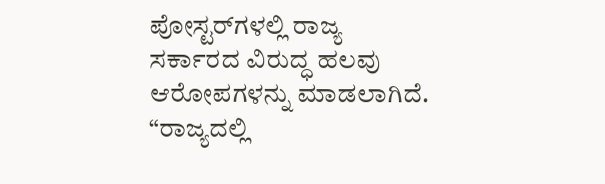ಪೋಸ್ಟರ್‌ಗಳಲ್ಲಿ ರಾಜ್ಯ ಸರ್ಕಾರದ ವಿರುದ್ಧ ಹಲವು ಆರೋಪಗಳನ್ನು ಮಾಡಲಾಗಿದೆ. “ರಾಜ್ಯದಲ್ಲಿ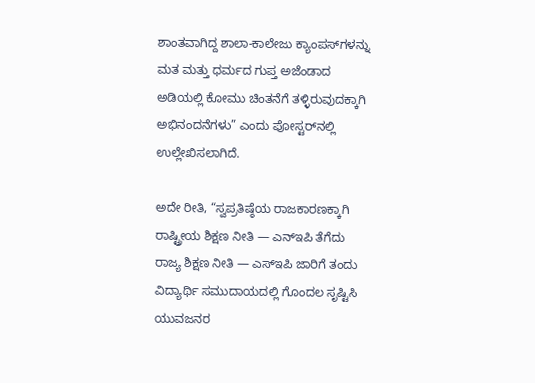ಶಾಂತವಾಗಿದ್ದ ಶಾಲಾ-ಕಾಲೇಜು ಕ್ಯಾಂಪಸ್‌ಗಳನ್ನು ಮತ ಮತ್ತು ಧರ್ಮದ ಗುಪ್ತ ಅಜೆಂಡಾದ ಅಡಿಯಲ್ಲಿ ಕೋಮು ಚಿಂತನೆಗೆ ತಳ್ಳಿರುವುದಕ್ಕಾಗಿ ಅಭಿನಂದನೆಗಳು” ಎಂದು ಪೋಸ್ಟರ್‌ನಲ್ಲಿ ಉಲ್ಲೇಖಿಸಲಾಗಿದೆ.

ಅದೇ ರೀತಿ, “ಸ್ವಪ್ರತಿಷ್ಠೆಯ ರಾಜಕಾರಣಕ್ಕಾಗಿ ರಾಷ್ಟ್ರೀಯ ಶಿಕ್ಷಣ ನೀತಿ — ಎನ್‌ಇಪಿ ತೆಗೆದು ರಾಜ್ಯ ಶಿಕ್ಷಣ ನೀತಿ — ಎಸ್‌ಇಪಿ ಜಾರಿಗೆ ತಂದು ವಿದ್ಯಾರ್ಥಿ ಸಮುದಾಯದಲ್ಲಿ ಗೊಂದಲ ಸೃಷ್ಟಿಸಿ ಯುವಜನರ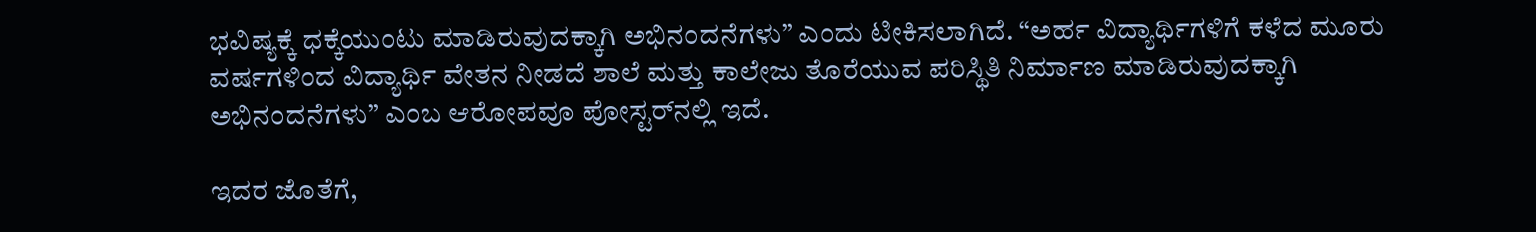ಭವಿಷ್ಯಕ್ಕೆ ಧಕ್ಕೆಯುಂಟು ಮಾಡಿರುವುದಕ್ಕಾಗಿ ಅಭಿನಂದನೆಗಳು” ಎಂದು ಟೀಕಿಸಲಾಗಿದೆ. “ಅರ್ಹ ವಿದ್ಯಾರ್ಥಿಗಳಿಗೆ ಕಳೆದ ಮೂರು ವರ್ಷಗಳಿಂದ ವಿದ್ಯಾರ್ಥಿ ವೇತನ ನೀಡದೆ ಶಾಲೆ ಮತ್ತು ಕಾಲೇಜು ತೊರೆಯುವ ಪರಿಸ್ಥಿತಿ ನಿರ್ಮಾಣ ಮಾಡಿರುವುದಕ್ಕಾಗಿ ಅಭಿನಂದನೆಗಳು” ಎಂಬ ಆರೋಪವೂ ಪೋಸ್ಟರ್‌ನಲ್ಲಿ ಇದೆ.

ಇದರ ಜೊತೆಗೆ,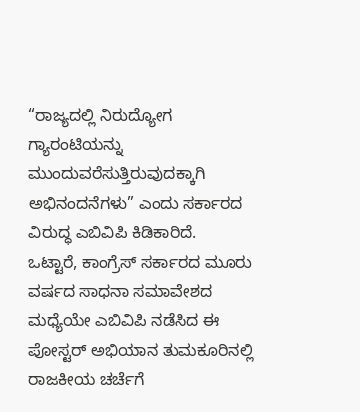“ರಾಜ್ಯದಲ್ಲಿ ನಿರುದ್ಯೋಗ ಗ್ಯಾರಂಟಿಯನ್ನು ಮುಂದುವರೆಸುತ್ತಿರುವುದಕ್ಕಾಗಿ ಅಭಿನಂದನೆಗಳು” ಎಂದು ಸರ್ಕಾರದ ವಿರುದ್ಧ ಎಬಿವಿಪಿ ಕಿಡಿಕಾರಿದೆ.
ಒಟ್ಟಾರೆ, ಕಾಂಗ್ರೆಸ್ ಸರ್ಕಾರದ ಮೂರು ವರ್ಷದ ಸಾಧನಾ ಸಮಾವೇಶದ ಮಧ್ಯೆಯೇ ಎಬಿವಿಪಿ ನಡೆಸಿದ ಈ ಪೋಸ್ಟರ್ ಅಭಿಯಾನ ತುಮಕೂರಿನಲ್ಲಿ ರಾಜಕೀಯ ಚರ್ಚೆಗೆ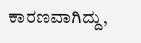ಕಾರಣವಾಗಿದ್ದು,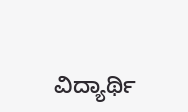ವಿದ್ಯಾರ್ಥಿ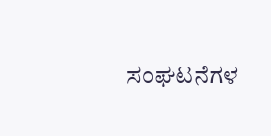ಸಂಘಟನೆಗಳ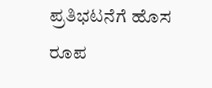ಪ್ರತಿಭಟನೆಗೆ ಹೊಸ ರೂಪ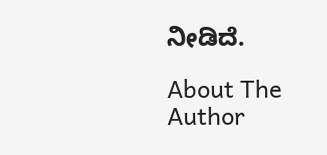ನೀಡಿದೆ.

About The Author